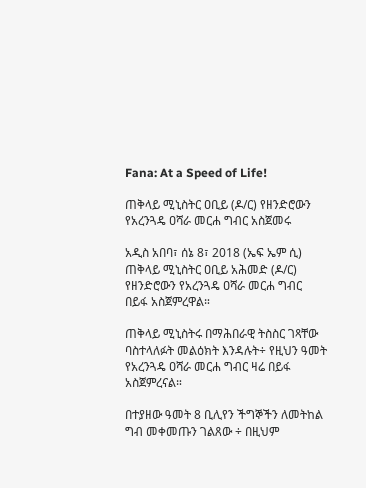Fana: At a Speed of Life!

ጠቅላይ ሚኒስትር ዐቢይ (ዶ/ር) የዘንድሮውን የአረንጓዴ ዐሻራ መርሐ ግብር አስጀመሩ

አዲስ አበባ፣ ሰኔ 8፣ 2018 (ኤፍ ኤም ሲ) ጠቅላይ ሚኒስትር ዐቢይ አሕመድ (ዶ/ር) የዘንድሮውን የአረንጓዴ ዐሻራ መርሐ ግብር በይፋ አስጀምረዋል።

ጠቅላይ ሚኒስትሩ በማሕበራዊ ትስስር ገጻቸው ባስተላለፉት መልዕክት እንዳሉት÷ የዚህን ዓመት የአረንጓዴ ዐሻራ መርሐ ግብር ዛሬ በይፋ አስጀምረናል።

በተያዘው ዓመት 8 ቢሊየን ችግኞችን ለመትከል ግብ መቀመጡን ገልጸው ÷ በዚህም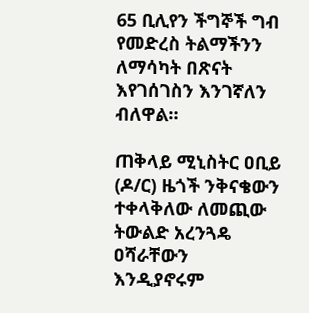65 ቢሊየን ችግኞች ግብ የመድረስ ትልማችንን ለማሳካት በጽናት እየገሰገስን እንገኛለን ብለዋል።

ጠቅላይ ሚኒስትር ዐቢይ (ዶ/ር) ዜጎች ንቅናቄውን ተቀላቅለው ለመጪው ትውልድ አረንጓዴ ዐሻራቸውን እንዲያኖሩም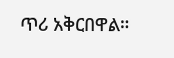ጥሪ አቅርበዋል።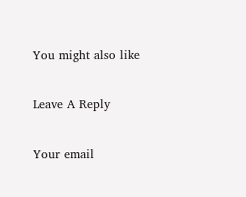You might also like

Leave A Reply

Your email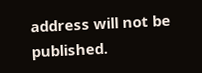address will not be published.